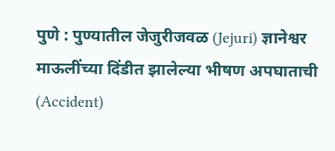पुणे : पुण्यातील जेजुरीजवळ (Jejuri) ज्ञानेश्वर माऊलींच्या दिंडीत झालेल्या भीषण अपघाताची (Accident)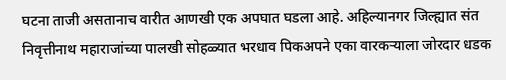घटना ताजी असतानाच वारीत आणखी एक अपघात घडला आहे. अहिल्यानगर जिल्ह्यात संत निवृत्तीनाथ महाराजांच्या पालखी सोहळ्यात भरधाव पिकअपने एका वारकऱ्याला जोरदार धडक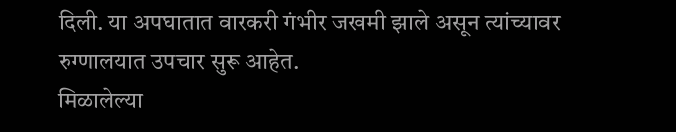दिली. या अपघातात वारकरी गंभीर जखमी झाले असून त्यांच्यावर रुग्णालयात उपचार सुरू आहेत.
मिळालेल्या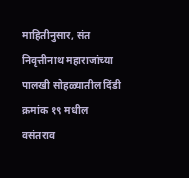माहितीनुसार, संत निवृत्तीनाथ महाराजांच्या पालखी सोहळ्यातील दिंडी क्रमांक १९ मधील वसंतराव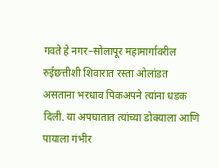गवते हे नगर–सोलापूर महामार्गावरील रुईछत्तीशी शिवारात रस्ता ओलांडत असताना भरधाव पिकअपने त्यांना धडक दिली. या अपघातात त्यांच्या डोक्याला आणि पायाला गंभीर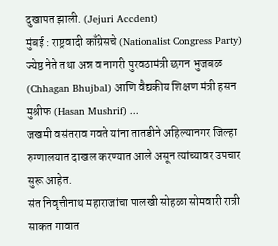दुखापत झाली. (Jejuri Accdent)
मुंबई : राष्ट्रवादी काँग्रेसचे (Nationalist Congress Party) ज्येष्ठ नेते तथा अन्न व नागरी पुरवठामंत्री छगन भुजबळ (Chhagan Bhujbal) आणि वैद्यकीय शिक्षण मंत्री हसन मुश्रीफ (Hasan Mushrif) ...
जखमी वसंतराव गवते यांना तातडीने अहिल्यानगर जिल्हा रुग्णालयात दाखल करण्यात आले असून त्यांच्यावर उपचार सुरू आहेत.
संत निवृत्तीनाथ महाराजांचा पालखी सोहळा सोमवारी रात्री साकत गावात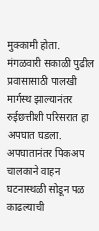मुक्कामी होता. मंगळवारी सकाळी पुढील प्रवासासाठी पालखी मार्गस्थ झाल्यानंतर रुईछत्तीशी परिसरात हा अपघात घडला.
अपघातानंतर पिकअप चालकाने वाहन घटनास्थळी सोडून पळ काढल्याची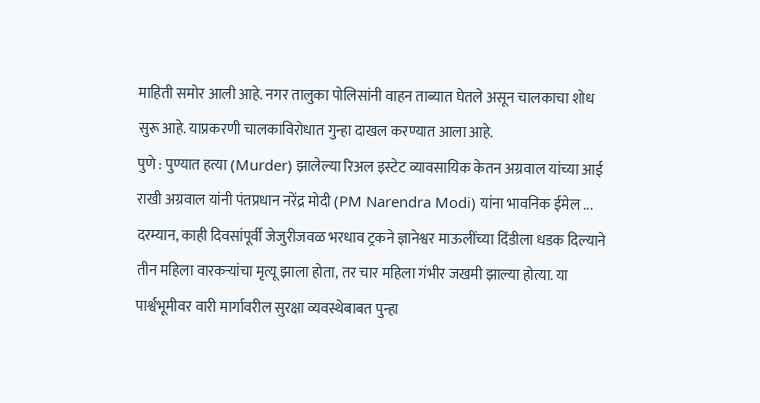माहिती समोर आली आहे. नगर तालुका पोलिसांनी वाहन ताब्यात घेतले असून चालकाचा शोध सुरू आहे. याप्रकरणी चालकाविरोधात गुन्हा दाखल करण्यात आला आहे.
पुणे : पुण्यात हत्या (Murder) झालेल्या रिअल इस्टेट व्यावसायिक केतन अग्रवाल यांच्या आई राखी अग्रवाल यांनी पंतप्रधान नरेंद्र मोदी (PM Narendra Modi) यांना भावनिक ईमेल ...
दरम्यान, काही दिवसांपूर्वी जेजुरीजवळ भरधाव ट्रकने ज्ञानेश्वर माऊलींच्या दिंडीला धडक दिल्याने तीन महिला वारकऱ्यांचा मृत्यू झाला होता, तर चार महिला गंभीर जखमी झाल्या होत्या. या पार्श्वभूमीवर वारी मार्गावरील सुरक्षा व्यवस्थेबाबत पुन्हा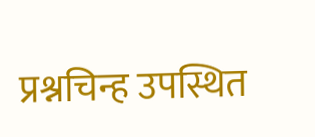प्रश्नचिन्ह उपस्थित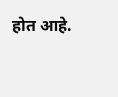होत आहे.